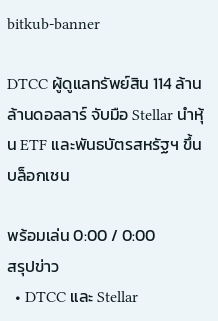bitkub-banner

DTCC ผู้ดูแลทรัพย์สิน 114 ล้านล้านดอลลาร์ จับมือ Stellar นำหุ้น ETF และพันธบัตรสหรัฐฯ ขึ้นบล็อกเชน

พร้อมเล่น 0:00 / 0:00
สรุปข่าว
  • DTCC และ Stellar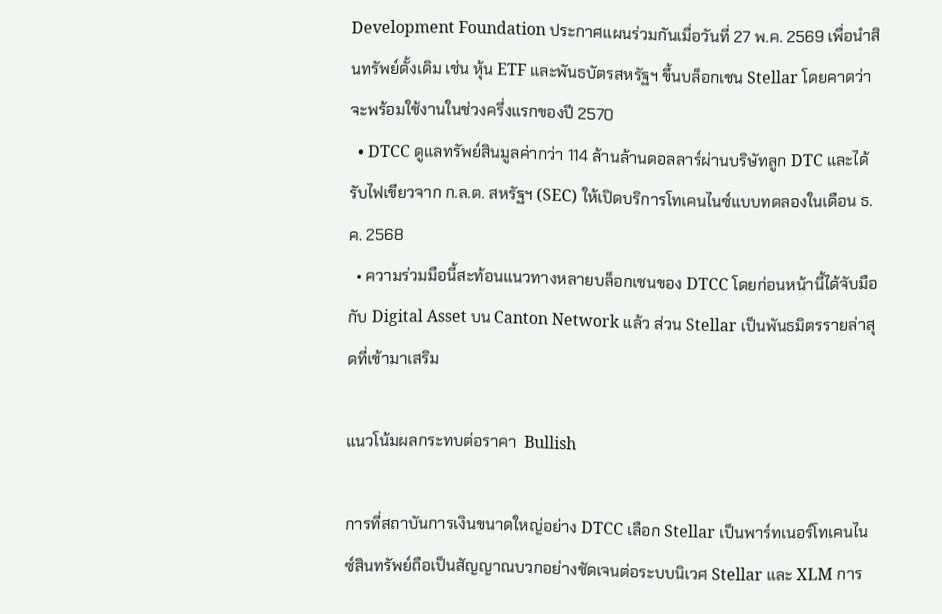Development Foundation ประกาศแผนร่วมกันเมื่อวันที่ 27 พ.ค. 2569 เพื่อนำสินทรัพย์ดั้งเดิม เช่น หุ้น ETF และพันธบัตรสหรัฐฯ ขึ้นบล็อกเชน Stellar โดยคาดว่าจะพร้อมใช้งานในช่วงครึ่งแรกของปี 2570
  • DTCC ดูแลทรัพย์สินมูลค่ากว่า 114 ล้านล้านดอลลาร์ผ่านบริษัทลูก DTC และได้รับไฟเขียวจาก ก.ล.ต. สหรัฐฯ (SEC) ให้เปิดบริการโทเคนไนซ์แบบทดลองในเดือน ธ.ค. 2568
  • ความร่วมมือนี้สะท้อนแนวทางหลายบล็อกเชนของ DTCC โดยก่อนหน้านี้ได้จับมือกับ Digital Asset บน Canton Network แล้ว ส่วน Stellar เป็นพันธมิตรรายล่าสุดที่เข้ามาเสริม

แนวโน้มผลกระทบต่อราคา  Bullish

การที่สถาบันการเงินขนาดใหญ่อย่าง DTCC เลือก Stellar เป็นพาร์ทเนอร์โทเคนไนซ์สินทรัพย์ถือเป็นสัญญาณบวกอย่างชัดเจนต่อระบบนิเวศ Stellar และ XLM การ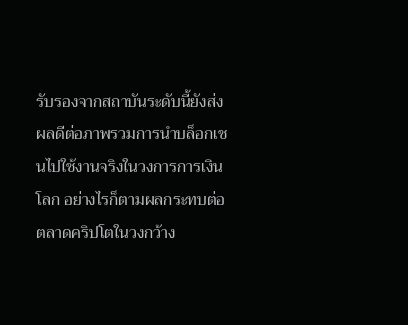รับรองจากสถาบันระดับนี้ยังส่งผลดีต่อภาพรวมการนำบล็อกเชนไปใช้งานจริงในวงการการเงินโลก อย่างไรก็ตามผลกระทบต่อตลาดคริปโตในวงกว้าง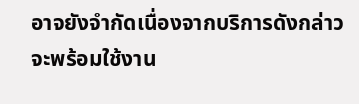อาจยังจำกัดเนื่องจากบริการดังกล่าวจะพร้อมใช้งาน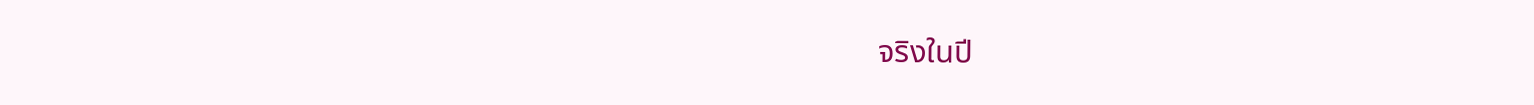จริงในปี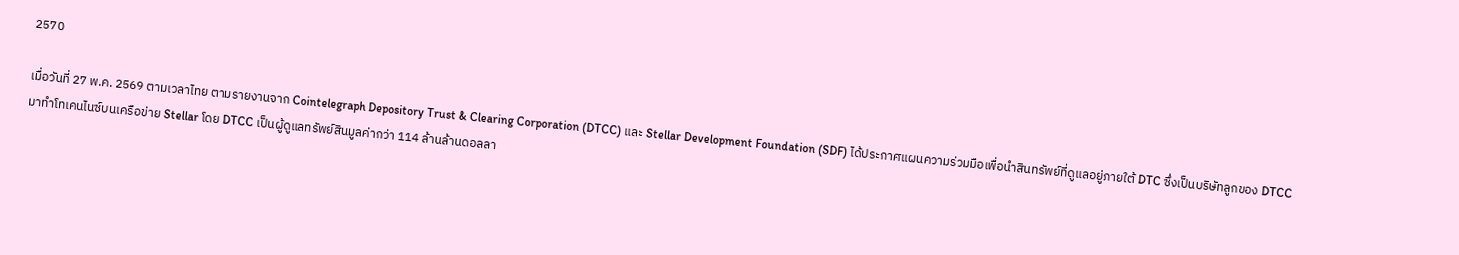2570

เมื่อวันที่ 27 พ.ค. 2569 ตามเวลาไทย ตามรายงานจาก Cointelegraph Depository Trust & Clearing Corporation (DTCC) และ Stellar Development Foundation (SDF) ได้ประกาศแผนความร่วมมือเพื่อนำสินทรัพย์ที่ดูแลอยู่ภายใต้ DTC ซึ่งเป็นบริษัทลูกของ DTCC มาทำโทเคนไนซ์บนเครือข่าย Stellar โดย DTCC เป็นผู้ดูแลทรัพย์สินมูลค่ากว่า 114 ล้านล้านดอลลา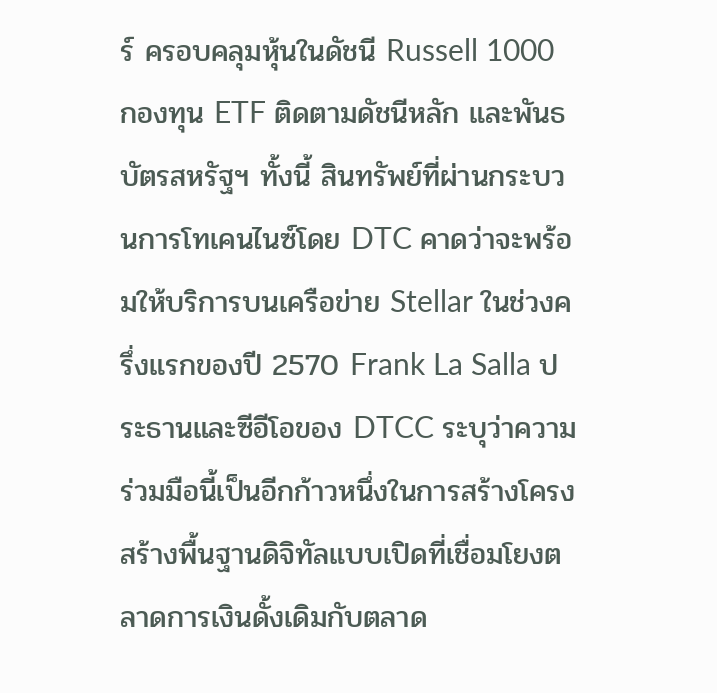ร์ ครอบคลุมหุ้นในดัชนี Russell 1000 กองทุน ETF ติดตามดัชนีหลัก และพันธบัตรสหรัฐฯ ทั้งนี้ สินทรัพย์ที่ผ่านกระบวนการโทเคนไนซ์โดย DTC คาดว่าจะพร้อมให้บริการบนเครือข่าย Stellar ในช่วงครึ่งแรกของปี 2570 Frank La Salla ประธานและซีอีโอของ DTCC ระบุว่าความร่วมมือนี้เป็นอีกก้าวหนึ่งในการสร้างโครงสร้างพื้นฐานดิจิทัลแบบเปิดที่เชื่อมโยงตลาดการเงินดั้งเดิมกับตลาด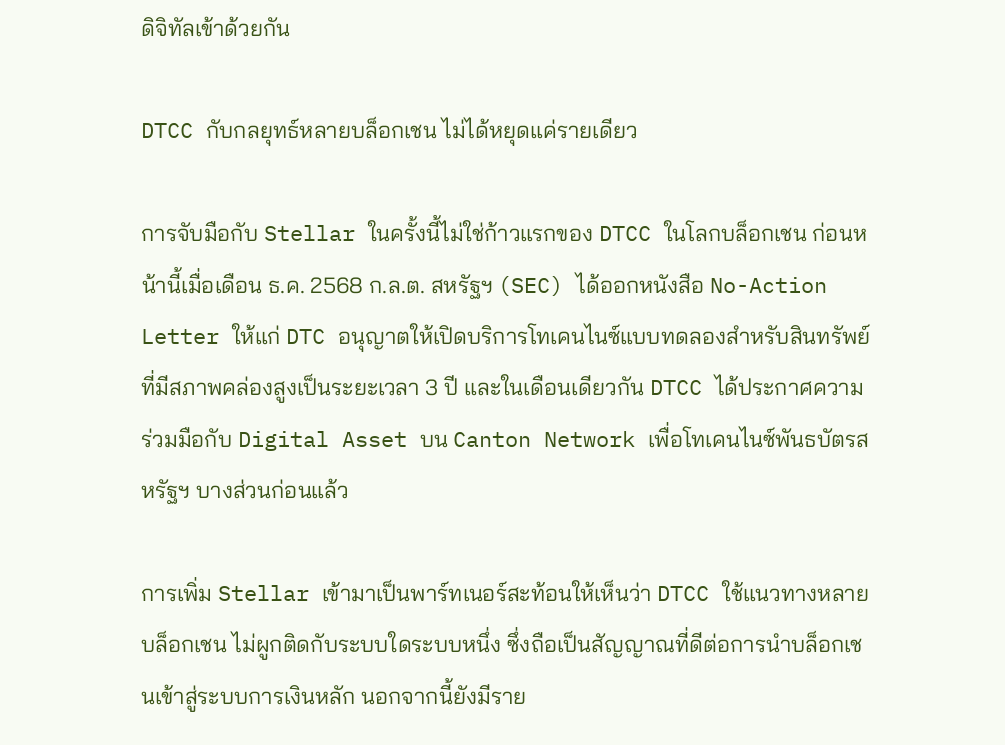ดิจิทัลเข้าด้วยกัน

DTCC กับกลยุทธ์หลายบล็อกเชน ไม่ได้หยุดแค่รายเดียว

การจับมือกับ Stellar ในครั้งนี้ไม่ใช่ก้าวแรกของ DTCC ในโลกบล็อกเชน ก่อนหน้านี้เมื่อเดือน ธ.ค. 2568 ก.ล.ต. สหรัฐฯ (SEC) ได้ออกหนังสือ No-Action Letter ให้แก่ DTC อนุญาตให้เปิดบริการโทเคนไนซ์แบบทดลองสำหรับสินทรัพย์ที่มีสภาพคล่องสูงเป็นระยะเวลา 3 ปี และในเดือนเดียวกัน DTCC ได้ประกาศความร่วมมือกับ Digital Asset บน Canton Network เพื่อโทเคนไนซ์พันธบัตรสหรัฐฯ บางส่วนก่อนแล้ว

การเพิ่ม Stellar เข้ามาเป็นพาร์ทเนอร์สะท้อนให้เห็นว่า DTCC ใช้แนวทางหลายบล็อกเชน ไม่ผูกติดกับระบบใดระบบหนึ่ง ซึ่งถือเป็นสัญญาณที่ดีต่อการนำบล็อกเชนเข้าสู่ระบบการเงินหลัก นอกจากนี้ยังมีราย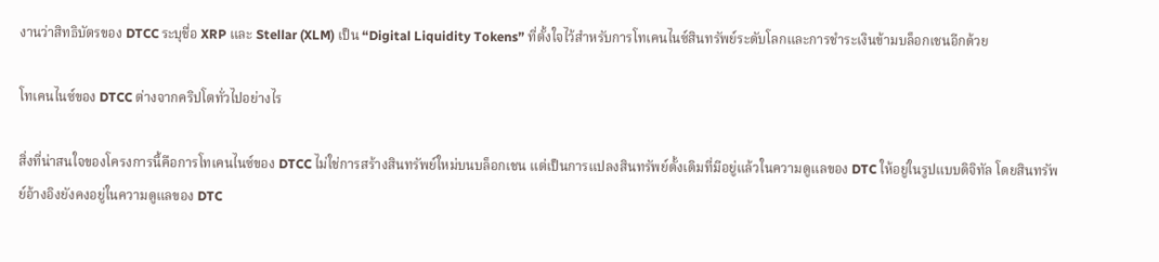งานว่าสิทธิบัตรของ DTCC ระบุชื่อ XRP และ Stellar (XLM) เป็น “Digital Liquidity Tokens” ที่ตั้งใจไว้สำหรับการโทเคนไนซ์สินทรัพย์ระดับโลกและการชำระเงินข้ามบล็อกเชนอีกด้วย

โทเคนไนซ์ของ DTCC ต่างจากคริปโตทั่วไปอย่างไร

สิ่งที่น่าสนใจของโครงการนี้คือการโทเคนไนซ์ของ DTCC ไม่ใช่การสร้างสินทรัพย์ใหม่บนบล็อกเชน แต่เป็นการแปลงสินทรัพย์ดั้งเดิมที่มีอยู่แล้วในความดูแลของ DTC ให้อยู่ในรูปแบบดิจิทัล โดยสินทรัพย์อ้างอิงยังคงอยู่ในความดูแลของ DTC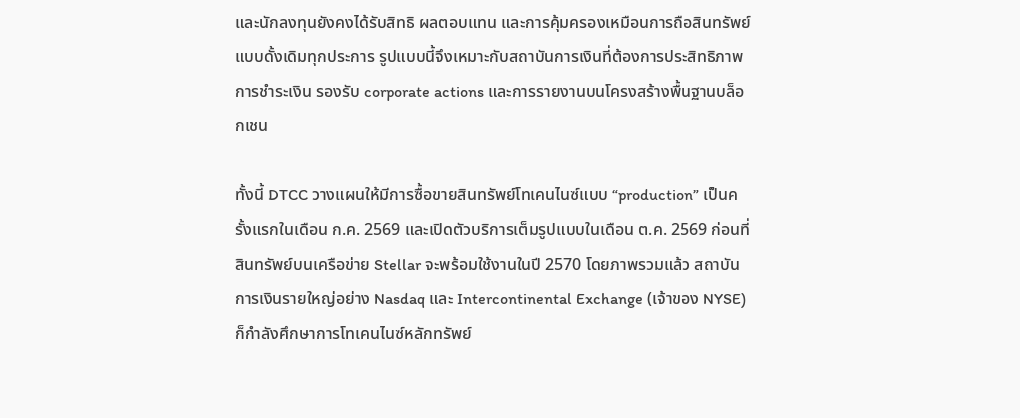และนักลงทุนยังคงได้รับสิทธิ ผลตอบแทน และการคุ้มครองเหมือนการถือสินทรัพย์แบบดั้งเดิมทุกประการ รูปแบบนี้จึงเหมาะกับสถาบันการเงินที่ต้องการประสิทธิภาพการชำระเงิน รองรับ corporate actions และการรายงานบนโครงสร้างพื้นฐานบล็อกเชน

ทั้งนี้ DTCC วางแผนให้มีการซื้อขายสินทรัพย์โทเคนไนซ์แบบ “production” เป็นครั้งแรกในเดือน ก.ค. 2569 และเปิดตัวบริการเต็มรูปแบบในเดือน ต.ค. 2569 ก่อนที่สินทรัพย์บนเครือข่าย Stellar จะพร้อมใช้งานในปี 2570 โดยภาพรวมแล้ว สถาบันการเงินรายใหญ่อย่าง Nasdaq และ Intercontinental Exchange (เจ้าของ NYSE) ก็กำลังศึกษาการโทเคนไนซ์หลักทรัพย์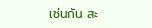เช่นกัน สะ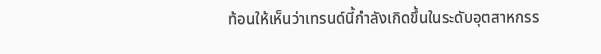ท้อนให้เห็นว่าเทรนด์นี้กำลังเกิดขึ้นในระดับอุตสาหกรร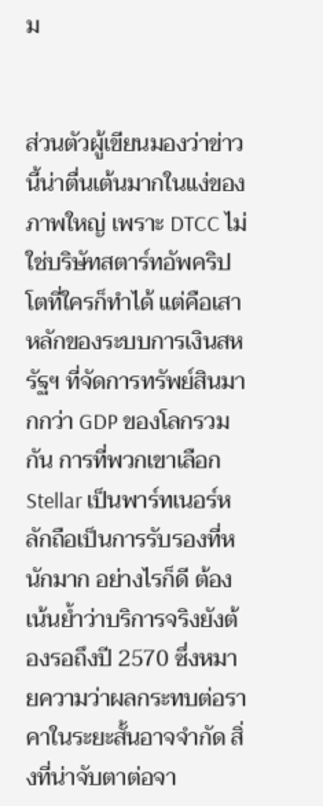ม


ส่วนตัวผู้เขียนมองว่าข่าวนี้น่าตื่นเต้นมากในแง่ของภาพใหญ่ เพราะ DTCC ไม่ใช่บริษัทสตาร์ทอัพคริปโตที่ใครก็ทำได้ แต่คือเสาหลักของระบบการเงินสหรัฐฯ ที่จัดการทรัพย์สินมากกว่า GDP ของโลกรวมกัน การที่พวกเขาเลือก Stellar เป็นพาร์ทเนอร์หลักถือเป็นการรับรองที่หนักมาก อย่างไรก็ดี ต้องเน้นย้ำว่าบริการจริงยังต้องรอถึงปี 2570 ซึ่งหมายความว่าผลกระทบต่อราคาในระยะสั้นอาจจำกัด สิ่งที่น่าจับตาต่อจา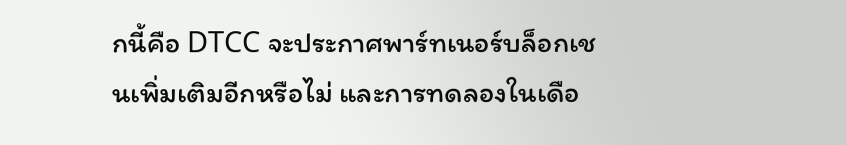กนี้คือ DTCC จะประกาศพาร์ทเนอร์บล็อกเชนเพิ่มเติมอีกหรือไม่ และการทดลองในเดือ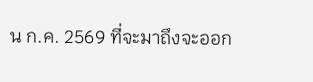น ก.ค. 2569 ที่จะมาถึงจะออก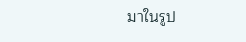มาในรูป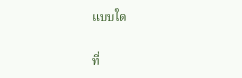แบบใด

ที่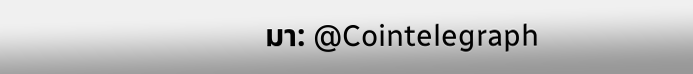มา: @Cointelegraph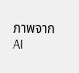ภาพจาก AI